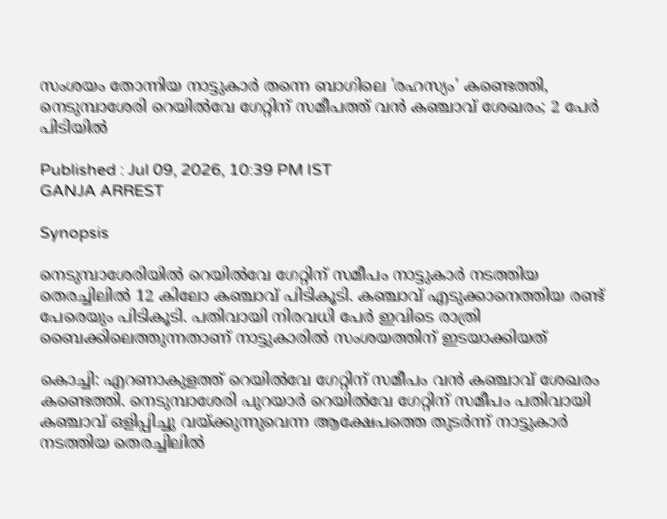സംശയം തോന്നിയ നാട്ടുകാർ തന്നെ ബാഗിലെ 'രഹസ്യം' കണ്ടെത്തി, നെടുമ്പാശേരി റെയിൽവേ ഗേറ്റിന് സമീപത്ത് വന്‍ ക‍ഞ്ചാവ് ശേഖരം; 2 പേർ പിടിയിൽ

Published : Jul 09, 2026, 10:39 PM IST
GANJA ARREST

Synopsis

നെടുമ്പാശേരിയിൽ റെയിൽവേ ഗേറ്റിന് സമീപം നാട്ടുകാർ നടത്തിയ തെരച്ചിലിൽ 12 കിലോ കഞ്ചാവ് പിടികൂടി. കഞ്ചാവ് എടുക്കാനെത്തിയ രണ്ട് പേരെയും പിടികൂടി. പതിവായി നിരവധി പേർ ഇവിടെ രാത്രി ബൈക്കിലെത്തുന്നതാണ് നാട്ടുകാരില്‍ സംശയത്തിന് ഇടയാക്കിയത്

കൊച്ചി: എറണാകുളത്ത് റെയിൽവേ ഗേറ്റിന് സമീപം വന്‍ ക‍ഞ്ചാവ് ശേഖരം കണ്ടെത്തി. നെടുമ്പാശേരി പുറയാർ റെയിൽവേ ഗേറ്റിന് സമീപം പതിവായി കഞ്ചാവ് ഒളിപ്പിച്ചു വയ്ക്കുന്നുവെന്ന ആക്ഷേപത്തെ തുടർന്ന് നാട്ടുകാർ നടത്തിയ തെരച്ചിലിൽ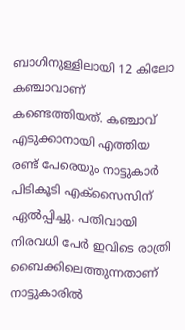ബാഗിനുള്ളിലായി 12 കിലോ കഞ്ചാവാണ് കണ്ടെത്തിയത്. കഞ്ചാവ് എടുക്കാനായി എത്തിയ രണ്ട് പേരെയും നാട്ടുകാർ പിടികൂടി എക്സൈസിന് ഏല്‍പ്പിച്ചു. പതിവായി നിരവധി പേർ ഇവിടെ രാത്രി ബൈക്കിലെത്തുന്നതാണ് നാട്ടുകാരില്‍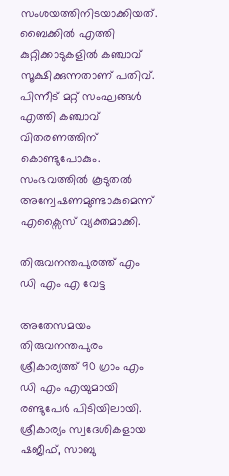സംശയത്തിനിടയാക്കിയത്. ബൈക്കില്‍ എത്തി കുറ്റിക്കാടുകളിൽ കഞ്ചാവ് സൂക്ഷിക്കുന്നതാണ് പതിവ്. പിന്നീട് മറ്റ് സംഘങ്ങള്‍ എത്തി ക‍ഞ്ചാവ് വിതരണത്തിന് കൊണ്ടുപോകും. സംഭവത്തിൽ കൂടുതൽ അന്വേഷണമുണ്ടാകുമെന്ന് എക്സൈസ് വ്യക്തമാക്കി.

തിരുവനന്തപുരത്ത് എം ഡി എം എ വേട്ട

അതേസമയം തിരുവനന്തപുരം ശ്രീകാര്യത്ത് 90 ഗ്രാം എം ഡി എം എയുമായി രണ്ടുപേർ പിടിയിലായി. ശ്രീകാര്യം സ്വദേശികളായ ഷജീഫ്, സാബു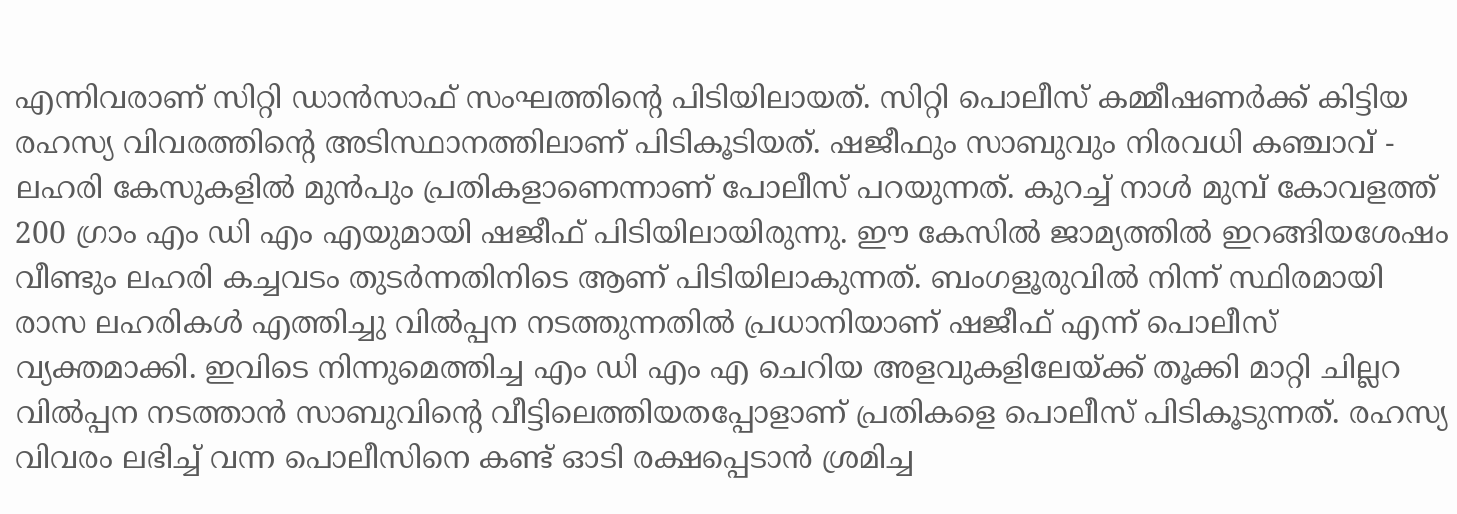എന്നിവരാണ് സിറ്റി ഡാൻസാഫ് സംഘത്തിൻ്റെ പിടിയിലായത്. സിറ്റി പൊലീസ് കമ്മീഷണർക്ക് കിട്ടിയ രഹസ്യ വിവരത്തിന്റെ അടിസ്ഥാനത്തിലാണ് പിടികൂടിയത്. ഷജീഫും സാബുവും നിരവധി കഞ്ചാവ് - ലഹരി കേസുകളിൽ മുൻപും പ്രതികളാണെന്നാണ് പോലീസ് പറയുന്നത്. കുറച്ച് നാൾ മുമ്പ് കോവളത്ത് 200 ഗ്രാം എം ഡി എം എയുമായി ഷജീഫ് പിടിയിലായിരുന്നു. ഈ കേസിൽ ജാമ്യത്തിൽ ഇറങ്ങിയശേഷം വീണ്ടും ലഹരി കച്ചവടം തുടർന്നതിനിടെ ആണ് പിടിയിലാകുന്നത്. ബംഗളൂരുവിൽ നിന്ന് സ്ഥിരമായി രാസ ലഹരികൾ എത്തിച്ചു വിൽപ്പന നടത്തുന്നതിൽ പ്രധാനിയാണ് ഷജീഫ് എന്ന് പൊലീസ് വ്യക്തമാക്കി. ഇവിടെ നിന്നുമെത്തിച്ച എം ഡി എം എ ചെറിയ അളവുകളിലേയ്ക്ക് തൂക്കി മാറ്റി ചില്ലറ വിൽപ്പന നടത്താൻ സാബുവിന്‍റെ വീട്ടിലെത്തിയതപ്പോളാണ് പ്രതികളെ പൊലീസ് പിടികൂടുന്നത്. രഹസ്യ വിവരം ലഭിച്ച് വന്ന പൊലീസിനെ കണ്ട് ഓടി രക്ഷപ്പെടാൻ ശ്രമിച്ച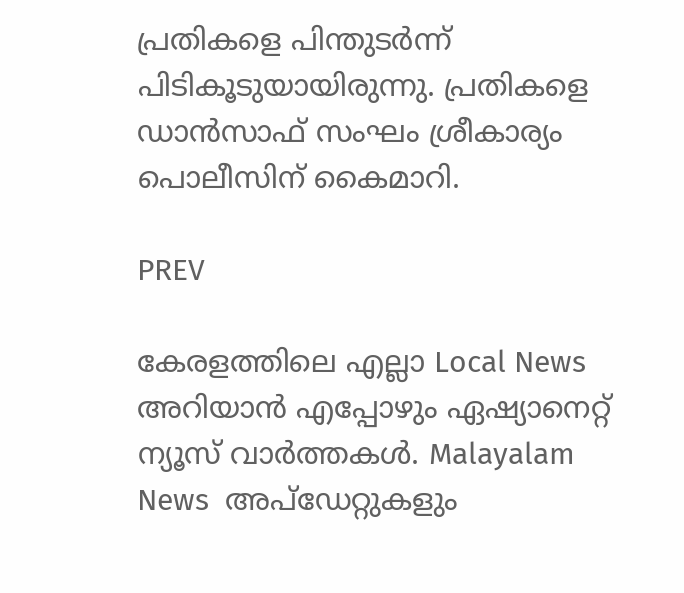പ്രതികളെ പിന്തുടർന്ന് പിടികൂടുയായിരുന്നു. പ്രതികളെ ഡാൻസാഫ് സംഘം ശ്രീകാര്യം പൊലീസിന് കൈമാറി.

PREV

കേരളത്തിലെ എല്ലാ Local News അറിയാൻ എപ്പോഴും ഏഷ്യാനെറ്റ് ന്യൂസ് വാർത്തകൾ. Malayalam News  അപ്‌ഡേറ്റുകളും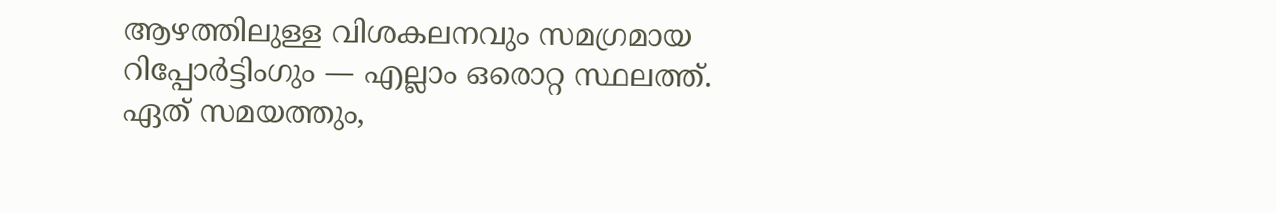ആഴത്തിലുള്ള വിശകലനവും സമഗ്രമായ റിപ്പോർട്ടിംഗും — എല്ലാം ഒരൊറ്റ സ്ഥലത്ത്. ഏത് സമയത്തും,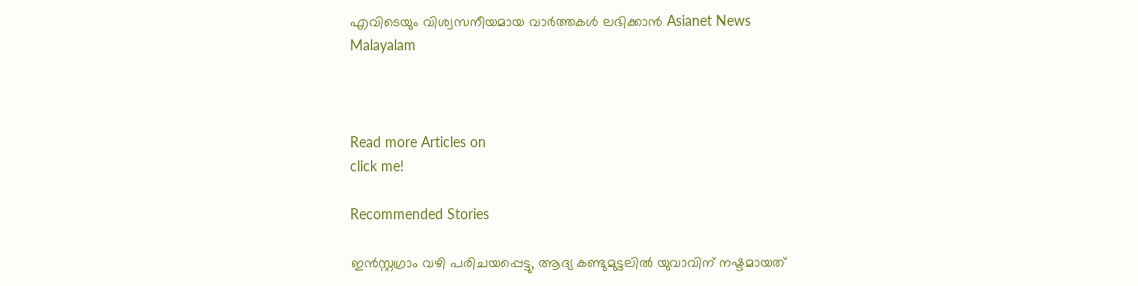എവിടെയും വിശ്വസനീയമായ വാർത്തകൾ ലഭിക്കാൻ Asianet News Malayalam



Read more Articles on
click me!

Recommended Stories

ഇന്‍സ്റ്റഗ്രാം വഴി പരിചയപ്പെട്ടു, ആദ്യ കണ്ടുമുട്ടലിൽ യുവാവിന് നഷ്ടമായത്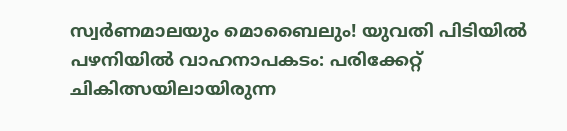സ്വർണമാലയും മൊബൈലും! യുവതി പിടിയിൽ
പഴനിയിൽ വാഹനാപകടം: പരിക്കേറ്റ് ചികിത്സയിലായിരുന്ന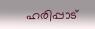ഹരിപ്പാട്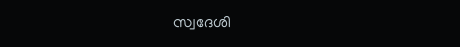സ്വദേശി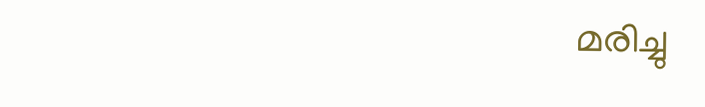മരിച്ചു